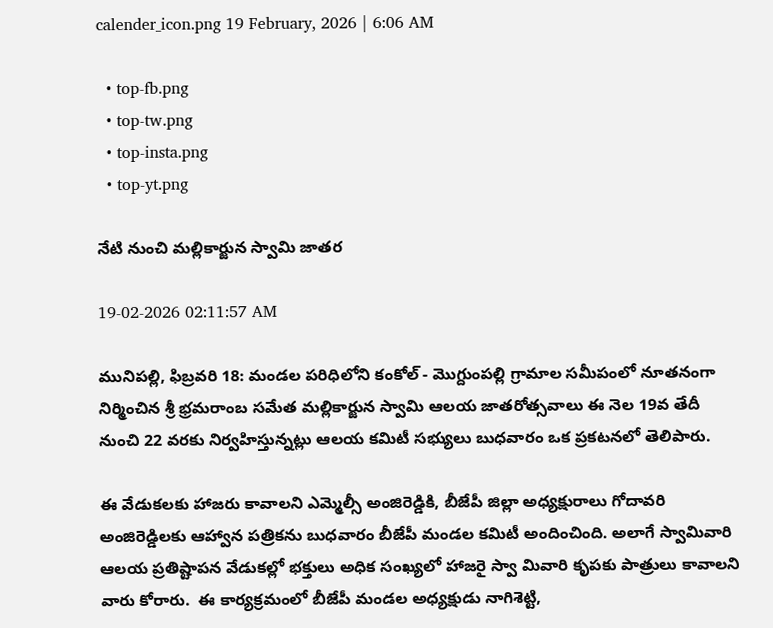calender_icon.png 19 February, 2026 | 6:06 AM

  • top-fb.png
  • top-tw.png
  • top-insta.png
  • top-yt.png

నేటి నుంచి మల్లికార్జున స్వామి జాతర

19-02-2026 02:11:57 AM

మునిపల్లి, ఫిబ్రవరి 18: మండల పరిధిలోని కంకోల్ - మొగ్దుంపల్లి గ్రామాల సమీపంలో నూతనంగా నిర్మించిన శ్రీ భ్రమరాంబ సమేత మల్లికార్జున స్వామి ఆలయ జాతరోత్సవాలు ఈ నెల 19వ తేదీ నుంచి 22 వరకు నిర్వహిస్తున్నట్లు ఆలయ కమిటీ సభ్యులు బుధవారం ఒక ప్రకటనలో తెలిపారు.

ఈ వేడుకలకు హాజరు కావాలని ఎమ్మెల్సీ అంజిరెడ్డికి, బీజేపీ జిల్లా అధ్యక్షురాలు గోదావరి అంజిరెడ్డిలకు ఆహ్వాన పత్రికను బుధవారం బీజేపీ మండల కమిటీ అందించింది. అలాగే స్వామివారి ఆలయ ప్రతిష్టాపన వేడుకల్లో భక్తులు అధిక సంఖ్యలో హాజరై స్వా మివారి కృపకు పాత్రులు కావాలని వారు కోరారు.  ఈ కార్యక్రమంలో బీజేపీ మండల అధ్యక్షుడు నాగిశెట్టి,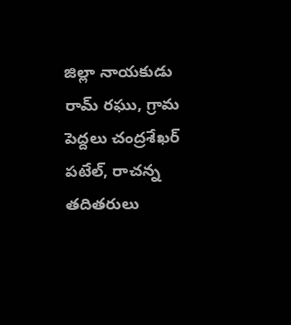జిల్లా నాయకుడు రామ్ రఘు, గ్రామ పెద్దలు చంద్రశేఖర్ పటేల్, రాచన్న తదితరులు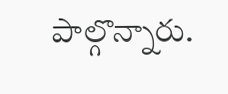పాల్గొన్నారు.